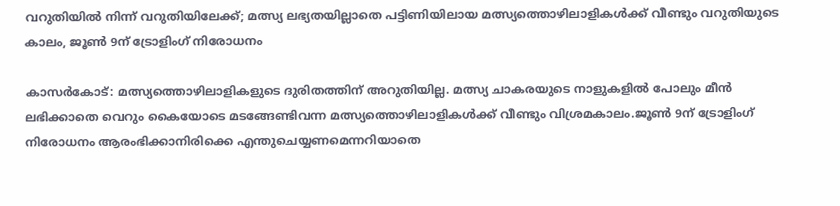വറുതിയിൽ നിന്ന് വറുതിയിലേക്ക്; മത്സ്യ ലഭ്യതയില്ലാതെ പട്ടിണിയിലായ മത്സ്യത്തൊഴിലാളികൾക്ക് വീണ്ടും വറുതിയുടെ കാലം, ജൂൺ 9ന് ട്രോളിംഗ് നിരോധനം

കാസർകോട്: മത്സ്യത്തൊഴിലാളികളുടെ ദുരിതത്തിന് അറുതിയില്ല. മത്സ്യ ചാകരയുടെ നാളുകളിൽ പോലും മീൻ ലഭിക്കാതെ വെറും കൈയോടെ മടങ്ങേണ്ടിവന്ന മത്സ്യത്തൊഴിലാളികൾക്ക് വീണ്ടും വിശ്രമകാലം.ജൂൺ 9ന് ട്രോളിംഗ് നിരോധനം ആരംഭിക്കാനിരിക്കെ എന്തുചെയ്യണമെന്നറിയാതെ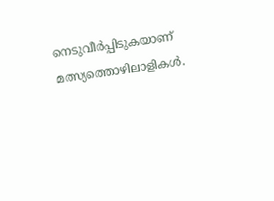നെടുവീർപ്പിടുകയാണ് മത്സ്യത്തൊഴിലാളികൾ.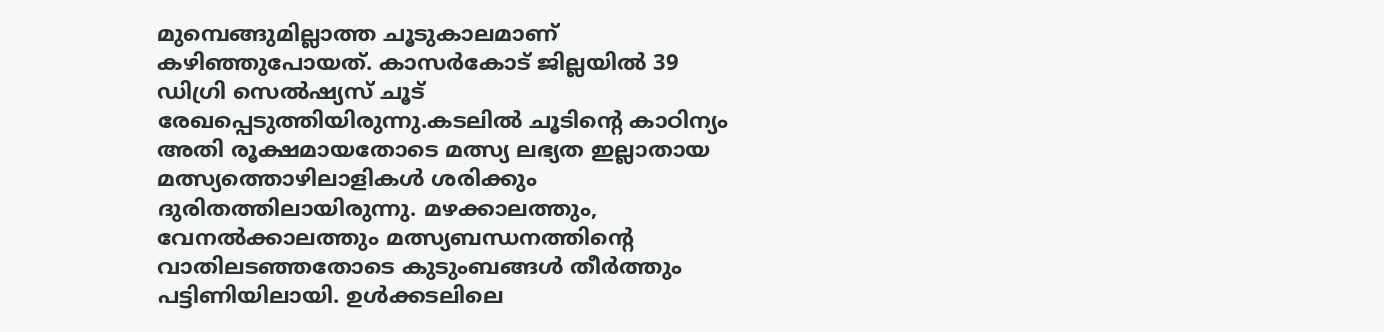മുമ്പെങ്ങുമില്ലാത്ത ചൂടുകാലമാണ് കഴിഞ്ഞുപോയത്. കാസർകോട് ജില്ലയിൽ 39 ഡിഗ്രി സെൽഷ്യസ് ചൂട് രേഖപ്പെടുത്തിയിരുന്നു.കടലിൽ ചൂടിന്റെ കാഠിന്യം അതി രൂക്ഷമായതോടെ മത്സ്യ ലഭ്യത ഇല്ലാതായ മത്സ്യത്തൊഴിലാളികൾ ശരിക്കും ദുരിതത്തിലായിരുന്നു. മഴക്കാലത്തും, വേനൽക്കാലത്തും മത്സ്യബന്ധനത്തിന്റെ വാതിലടഞ്ഞതോടെ കുടുംബങ്ങൾ തീർത്തും പട്ടിണിയിലായി. ഉൾക്കടലിലെ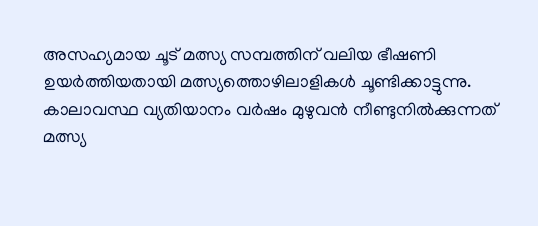അസഹ്യമായ ചൂട് മത്സ്യ സമ്പത്തിന് വലിയ ഭീഷണി ഉയർത്തിയതായി മത്സ്യത്തൊഴിലാളികൾ ചൂണ്ടിക്കാട്ടുന്നു. കാലാവസ്ഥ വ്യതിയാനം വർഷം മുഴുവൻ നീണ്ടുനിൽക്കുന്നത് മത്സ്യ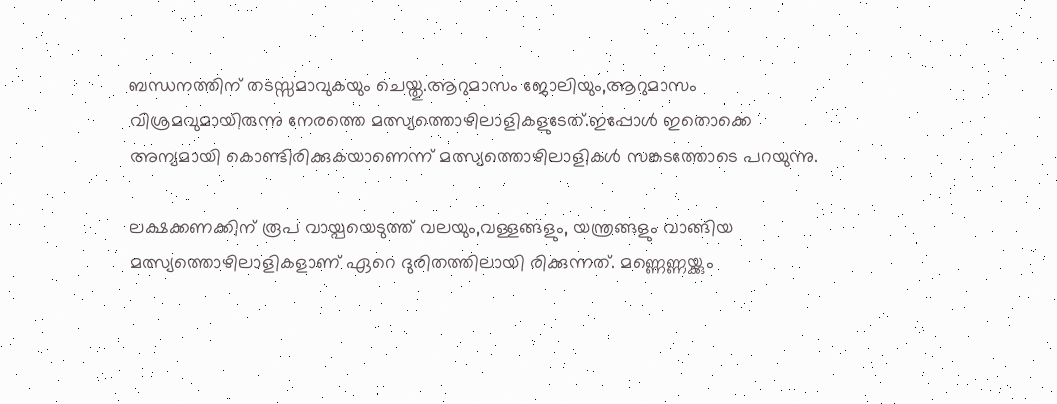ബന്ധനത്തിന് തടസ്സമാവുകയും ചെയ്തു.ആറുമാസം ജോലിയും,ആറുമാസം വിശ്രമവുമായിരുന്നു നേരത്തെ മത്സ്യത്തൊഴിലാളികളുടേത്.ഇപ്പോൾ ഇതൊക്കെ അന്യമായി കൊണ്ടിരിക്കുകയാണെന്ന് മത്സ്യത്തൊഴിലാളികൾ സങ്കടത്തോടെ പറയുന്നു.

ലക്ഷക്കണക്കിന് രൂപ വായ്പയെടുത്ത് വലയും,വള്ളങ്ങളും, യന്ത്രങ്ങളും വാങ്ങിയ മത്സ്യത്തൊഴിലാളികളാണ് ഏറെ ദുരിതത്തിലായി രിക്കുന്നത്. മണ്ണെണ്ണയ്ക്കും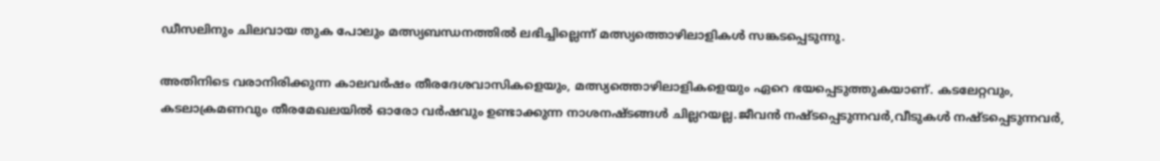ഡീസലിനും ചിലവായ തുക പോലും മത്സ്യബന്ധനത്തിൽ ലഭിച്ചില്ലെന്ന് മത്സ്യത്തൊഴിലാളികൾ സങ്കടപ്പെടുന്നു.

അതിനിടെ വരാനിരിക്കുന്ന കാലവർഷം തീരദേശവാസികളെയും, മത്സ്യത്തൊഴിലാളികളെയും ഏറെ ഭയപ്പെടുത്തുകയാണ്. കടലേറ്റവും, കടലാക്രമണവും തീരമേഖലയിൽ ഓരോ വർഷവും ഉണ്ടാക്കുന്ന നാശനഷ്ടങ്ങൾ ചില്ലറയല്ല.ജീവൻ നഷ്ടപ്പെടുന്നവർ,വീടുകൾ നഷ്ടപ്പെടുന്നവർ,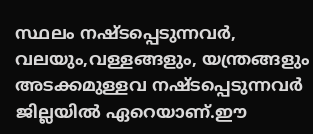സ്ഥലം നഷ്ടപ്പെടുന്നവർ, വലയും,വള്ളങ്ങളും, യന്ത്രങ്ങളും അടക്കമുള്ളവ നഷ്ടപ്പെടുന്നവർ ജില്ലയിൽ ഏറെയാണ്.ഈ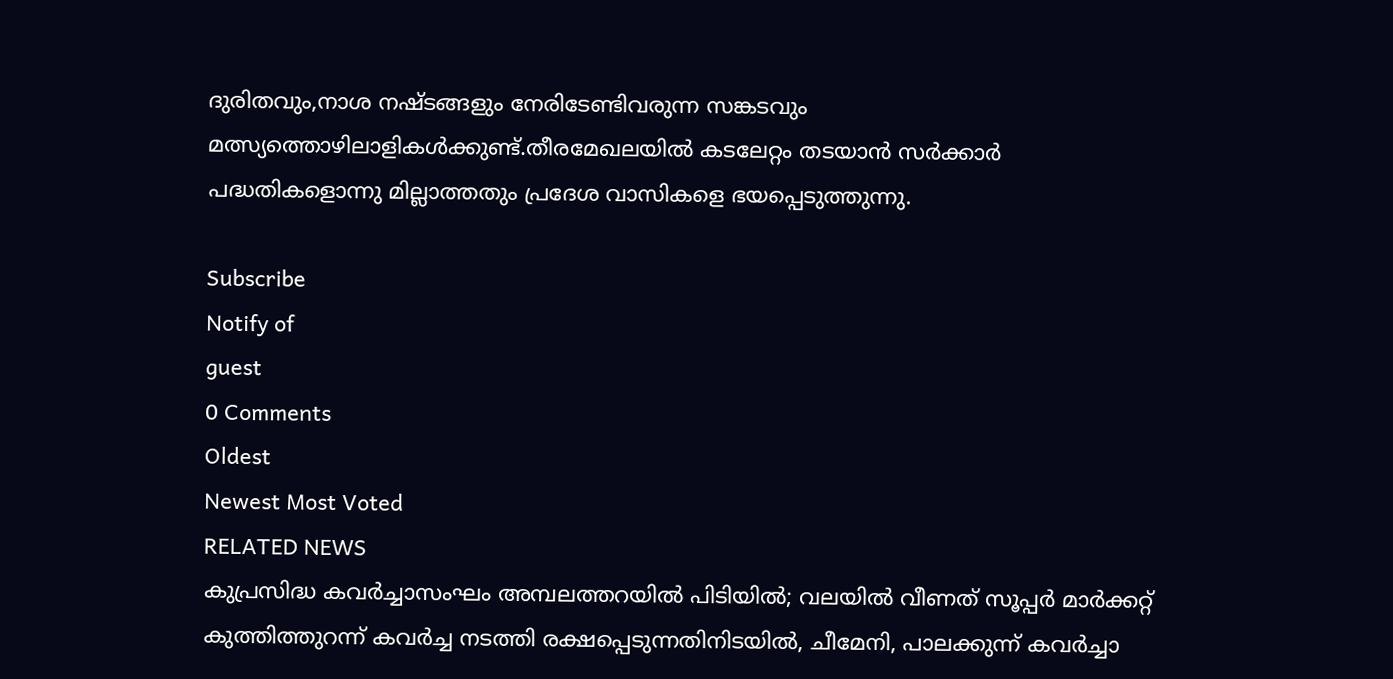ദുരിതവും,നാശ നഷ്ടങ്ങളും നേരിടേണ്ടിവരുന്ന സങ്കടവും മത്സ്യത്തൊഴിലാളികൾക്കുണ്ട്.തീരമേഖലയിൽ കടലേറ്റം തടയാൻ സർക്കാർ പദ്ധതികളൊന്നു മില്ലാത്തതും പ്രദേശ വാസികളെ ഭയപ്പെടുത്തുന്നു.

Subscribe
Notify of
guest
0 Comments
Oldest
Newest Most Voted
RELATED NEWS
കുപ്രസിദ്ധ കവര്‍ച്ചാസംഘം അമ്പലത്തറയില്‍ പിടിയില്‍; വലയില്‍ വീണത് സൂപ്പര്‍ മാര്‍ക്കറ്റ് കുത്തിത്തുറന്ന് കവര്‍ച്ച നടത്തി രക്ഷപ്പെടുന്നതിനിടയില്‍, ചീമേനി, പാലക്കുന്ന് കവര്‍ച്ചാ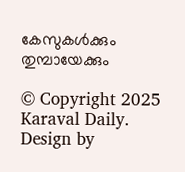കേസുകള്‍ക്കും തുമ്പായേക്കും

© Copyright 2025 Karaval Daily. Design by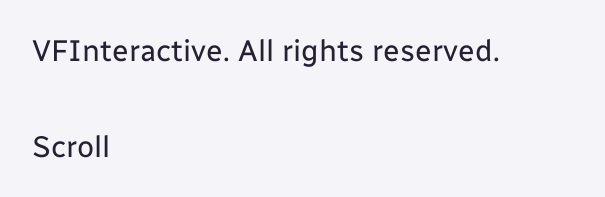VFInteractive. All rights reserved.

Scroll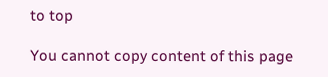to top

You cannot copy content of this page